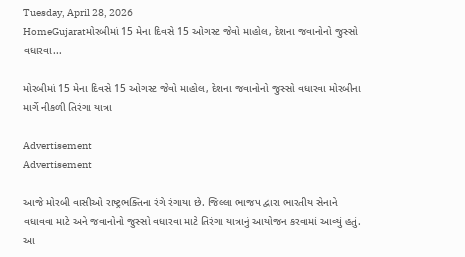Tuesday, April 28, 2026
HomeGujaratમોરબીમાં 15 મેના દિવસે 15 ઓગસ્ટ જેવો માહોલ, દેશના જવાનોનો જુસ્સો વધારવા...

મોરબીમાં 15 મેના દિવસે 15 ઓગસ્ટ જેવો માહોલ, દેશના જવાનોનો જુસ્સો વધારવા મોરબીના માર્ગે નીકળી તિરંગા યાત્રા

Advertisement
Advertisement

આજે મોરબી વાસીઓ રાષ્ટ્રભક્તિના રંગે રંગાયા છે. જિલ્લા ભાજપ દ્વારા ભારતીય સેનાને વધાવવા માટે અને જવાનોનો જુસ્સો વધારવા માટે તિરંગા યાત્રાનું આયોજન કરવામાં આવ્યું હતું. આ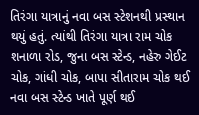તિરંગા યાત્રાનું નવા બસ સ્ટેશનથી પ્રસ્થાન થયું હતું. ત્યાંથી તિરંગા યાત્રા રામ ચોક શનાળા રોડ, જુના બસ સ્ટેન્ડ, નહેરુ ગેઈટ ચોક, ગાંધી ચોક, બાપા સીતારામ ચોક થઈ નવા બસ સ્ટેન્ડ ખાતે પૂર્ણ થઈ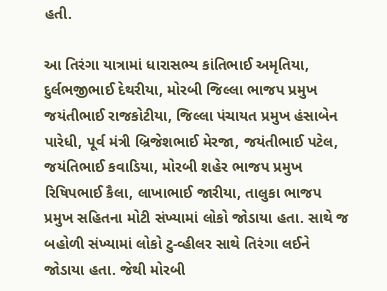હતી.

આ તિરંગા યાત્રામાં ધારાસભ્ય કાંતિભાઈ અમૃતિયા, દુર્લભજીભાઈ દેથરીયા, મોરબી જિલ્લા ભાજપ પ્રમુખ જયંતીભાઈ રાજકોટીયા, જિલ્લા પંચાયત પ્રમુખ હંસાબેન પારેધી, પૂર્વ મંત્રી બ્રિજેશભાઈ મેરજા, જયંતીભાઈ પટેલ, જયંતિભાઈ કવાડિયા, મોરબી શહેર ભાજપ પ્રમુખ રિષિપભાઈ કૈલા, લાખાભાઈ જારીયા, તાલુકા ભાજપ પ્રમુખ સહિતના મોટી સંખ્યામાં લોકો જોડાયા હતા. સાથે જ બહોળી સંખ્યામાં લોકો ટુ-વ્હીલર સાથે તિરંગા લઈને જોડાયા હતા. જેથી મોરબી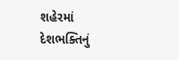શહેરમાં દેશભક્તિનું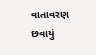વાતાવરણ છવાયું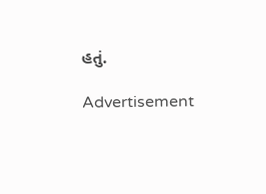હતું.

Advertisement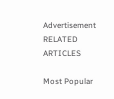Advertisement
RELATED ARTICLES

Most Popular